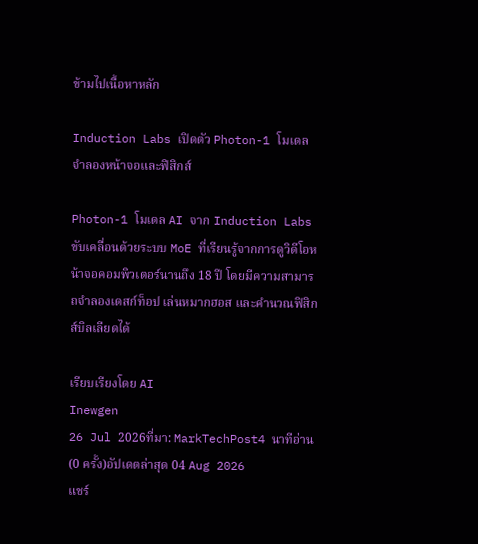ข้ามไปเนื้อหาหลัก

Induction Labs เปิดตัว Photon-1 โมเดลจำลองหน้าจอและฟิสิกส์

Photon-1 โมเดล AI จาก Induction Labs ขับเคลื่อนด้วยระบบ MoE ที่เรียนรู้จากการดูวิดีโอหน้าจอคอมพิวเตอร์นานถึง 18 ปี โดยมีความสามารถจำลองเดสก์ท็อป เล่นหมากฮอส และคำนวณฟิสิกส์บิลเลียดได้

เรียบเรียงโดย AI
Inewgen
26 Jul 2026ที่มา: MarkTechPost4 นาทีอ่าน (0 ครั้ง)อัปเดตล่าสุด 04 Aug 2026
แชร์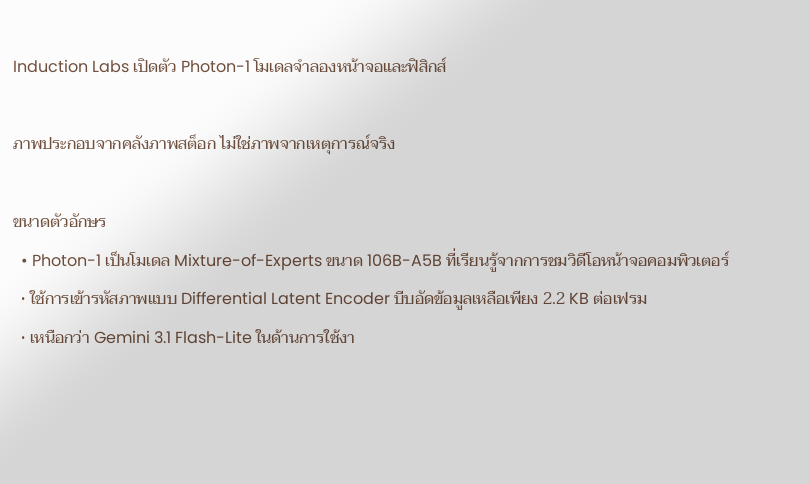Induction Labs เปิดตัว Photon-1 โมเดลจำลองหน้าจอและฟิสิกส์

ภาพประกอบจากคลังภาพสต็อก ไม่ใช่ภาพจากเหตุการณ์จริง

ขนาดตัวอักษร
  • Photon-1 เป็นโมเดล Mixture-of-Experts ขนาด 106B-A5B ที่เรียนรู้จากการชมวิดีโอหน้าจอคอมพิวเตอร์
  • ใช้การเข้ารหัสภาพแบบ Differential Latent Encoder บีบอัดข้อมูลเหลือเพียง 2.2 KB ต่อเฟรม
  • เหนือกว่า Gemini 3.1 Flash-Lite ในด้านการใช้งา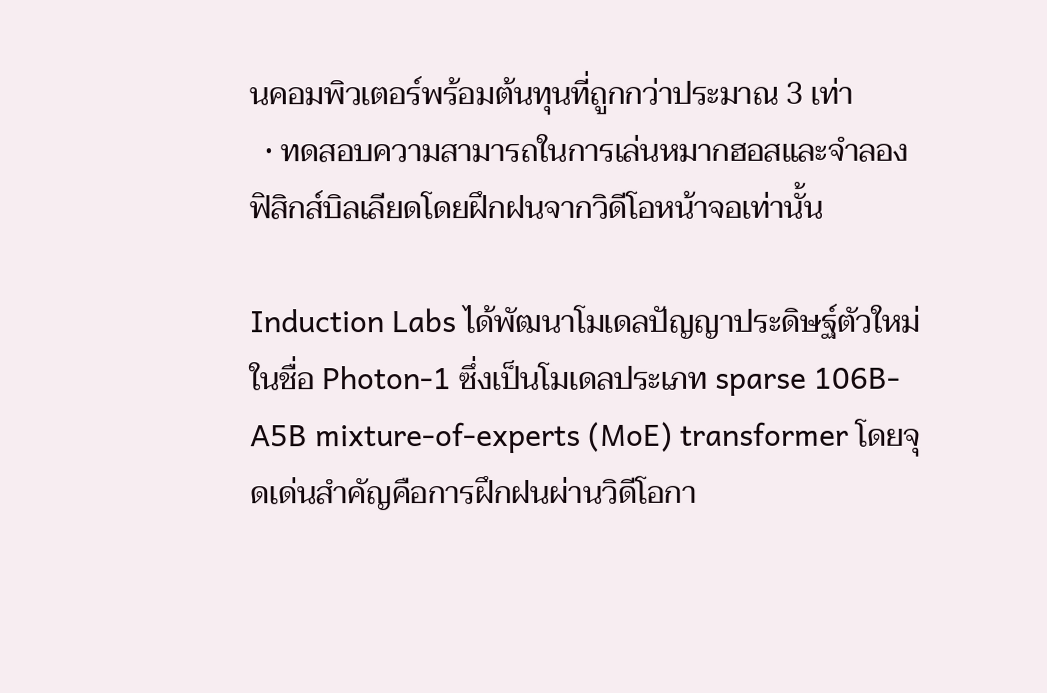นคอมพิวเตอร์พร้อมต้นทุนที่ถูกกว่าประมาณ 3 เท่า
  • ทดสอบความสามารถในการเล่นหมากฮอสและจำลองฟิสิกส์บิลเลียดโดยฝึกฝนจากวิดีโอหน้าจอเท่านั้น

Induction Labs ได้พัฒนาโมเดลปัญญาประดิษฐ์ตัวใหม่ในชื่อ Photon-1 ซึ่งเป็นโมเดลประเภท sparse 106B-A5B mixture-of-experts (MoE) transformer โดยจุดเด่นสำคัญคือการฝึกฝนผ่านวิดีโอกา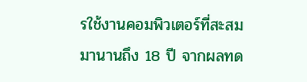รใช้งานคอมพิวเตอร์ที่สะสมมานานถึง 18 ปี จากผลทด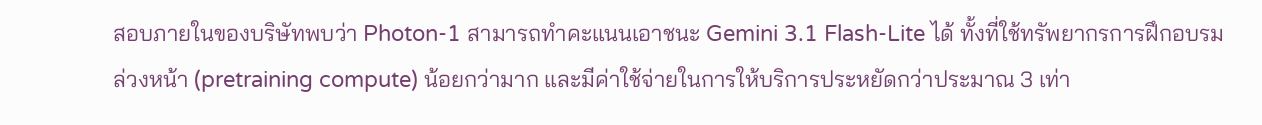สอบภายในของบริษัทพบว่า Photon-1 สามารถทำคะแนนเอาชนะ Gemini 3.1 Flash-Lite ได้ ทั้งที่ใช้ทรัพยากรการฝึกอบรมล่วงหน้า (pretraining compute) น้อยกว่ามาก และมีค่าใช้จ่ายในการให้บริการประหยัดกว่าประมาณ 3 เท่า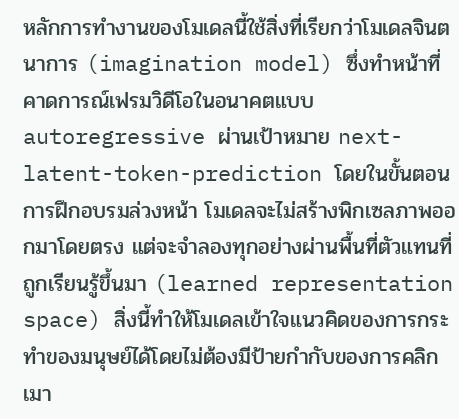หลักการทำงานของโมเดลนี้ใช้สิ่งที่เรียกว่าโมเดลจินตนาการ (imagination model) ซึ่งทำหน้าที่คาดการณ์เฟรมวิดีโอในอนาคตแบบ autoregressive ผ่านเป้าหมาย next-latent-token-prediction โดยในขั้นตอนการฝึกอบรมล่วงหน้า โมเดลจะไม่สร้างพิกเซลภาพออกมาโดยตรง แต่จะจำลองทุกอย่างผ่านพื้นที่ตัวแทนที่ถูกเรียนรู้ขึ้นมา (learned representation space) สิ่งนี้ทำให้โมเดลเข้าใจแนวคิดของการกระทำของมนุษย์ได้โดยไม่ต้องมีป้ายกำกับของการคลิกเมา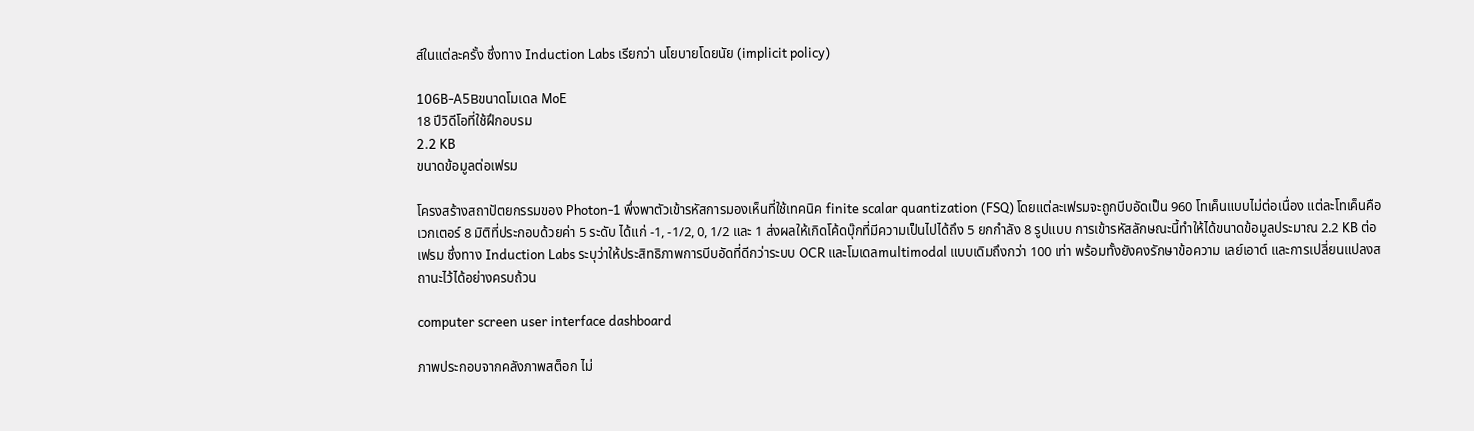ส์ในแต่ละครั้ง ซึ่งทาง Induction Labs เรียกว่า นโยบายโดยนัย (implicit policy)

106B-A5Bขนาดโมเดล MoE
18 ปีวิดีโอที่ใช้ฝึกอบรม
2.2 KB
ขนาดข้อมูลต่อเฟรม

โครงสร้างสถาปัตยกรรมของ Photon-1 พึ่งพาตัวเข้ารหัสการมองเห็นที่ใช้เทคนิค finite scalar quantization (FSQ) โดยแต่ละเฟรมจะถูกบีบอัดเป็น 960 โทเค็นแบบไม่ต่อเนื่อง แต่ละโทเค็นคือเวกเตอร์ 8 มิติที่ประกอบด้วยค่า 5 ระดับ ได้แก่ -1, -1/2, 0, 1/2 และ 1 ส่งผลให้เกิดโค้ดบุ๊กที่มีความเป็นไปได้ถึง 5 ยกกำลัง 8 รูปแบบ การเข้ารหัสลักษณะนี้ทำให้ได้ขนาดข้อมูลประมาณ 2.2 KB ต่อเฟรม ซึ่งทาง Induction Labs ระบุว่าให้ประสิทธิภาพการบีบอัดที่ดีกว่าระบบ OCR และโมเดลmultimodal แบบเดิมถึงกว่า 100 เท่า พร้อมทั้งยังคงรักษาข้อความ เลย์เอาต์ และการเปลี่ยนแปลงสถานะไว้ได้อย่างครบถ้วน

computer screen user interface dashboard

ภาพประกอบจากคลังภาพสต็อก ไม่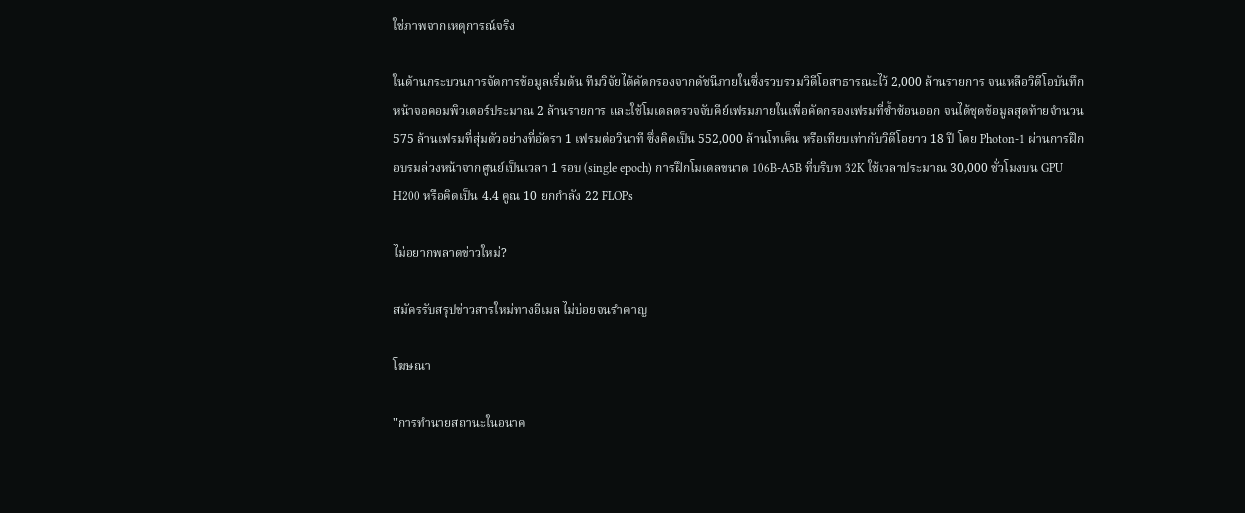ใช่ภาพจากเหตุการณ์จริง

ในด้านกระบวนการจัดการข้อมูลเริ่มต้น ทีมวิจัยได้คัดกรองจากดัชนีภายในซึ่งรวบรวมวิดีโอสาธารณะไว้ 2,000 ล้านรายการ จนเหลือวิดีโอบันทึกหน้าจอคอมพิวเตอร์ประมาณ 2 ล้านรายการ และใช้โมเดลตรวจจับคีย์เฟรมภายในเพื่อคัดกรองเฟรมที่ซ้ำซ้อนออก จนได้ชุดข้อมูลสุดท้ายจำนวน 575 ล้านเฟรมที่สุ่มตัวอย่างที่อัตรา 1 เฟรมต่อวินาที ซึ่งคิดเป็น 552,000 ล้านโทเค็น หรือเทียบเท่ากับวิดีโอยาว 18 ปี โดย Photon-1 ผ่านการฝึกอบรมล่วงหน้าจากศูนย์เป็นเวลา 1 รอบ (single epoch) การฝึกโมเดลขนาด 106B-A5B ที่บริบท 32K ใช้เวลาประมาณ 30,000 ชั่วโมงบน GPU H200 หรือคิดเป็น 4.4 คูณ 10 ยกกำลัง 22 FLOPs

ไม่อยากพลาดข่าวใหม่?

สมัครรับสรุปข่าวสารใหม่ทางอีเมล ไม่บ่อยจนรำคาญ

โฆษณา

"การทำนายสถานะในอนาค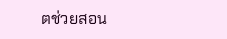ตช่วยสอน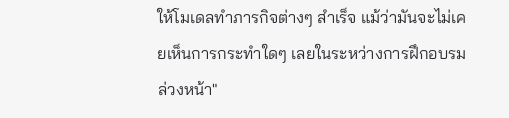ให้โมเดลทำภารกิจต่างๆ สำเร็จ แม้ว่ามันจะไม่เคยเห็นการกระทำใดๆ เลยในระหว่างการฝึกอบรมล่วงหน้า"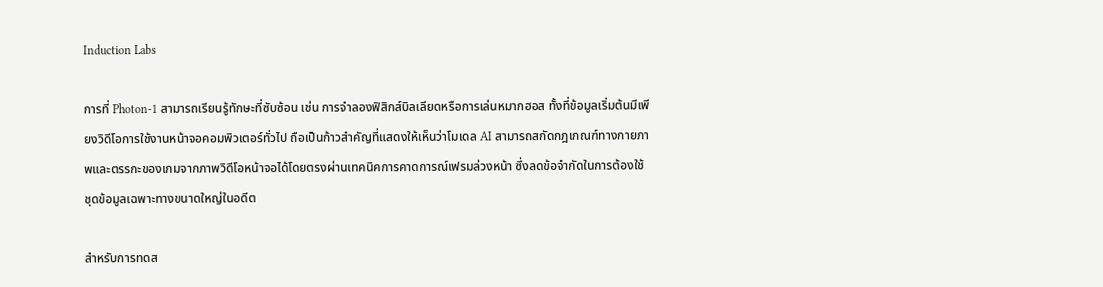Induction Labs

การที่ Photon-1 สามารถเรียนรู้ทักษะที่ซับซ้อน เช่น การจำลองฟิสิกส์บิลเลียดหรือการเล่นหมากฮอส ทั้งที่ข้อมูลเริ่มต้นมีเพียงวิดีโอการใช้งานหน้าจอคอมพิวเตอร์ทั่วไป ถือเป็นก้าวสำคัญที่แสดงให้เห็นว่าโมเดล AI สามารถสกัดกฎเกณฑ์ทางกายภาพและตรรกะของเกมจากภาพวิดีโอหน้าจอได้โดยตรงผ่านเทคนิคการคาดการณ์เฟรมล่วงหน้า ซึ่งลดข้อจำกัดในการต้องใช้ชุดข้อมูลเฉพาะทางขนาดใหญ่ในอดีต

สำหรับการทดส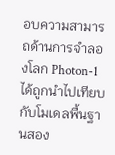อบความสามารถด้านการจำลองโลก Photon-1 ได้ถูกนำไปเทียบกับโมเดลพื้นฐานสอง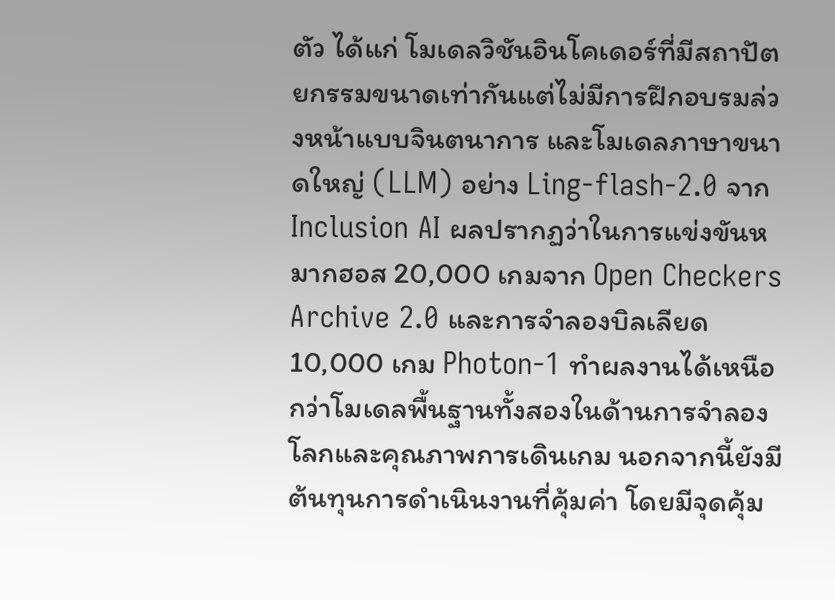ตัว ได้แก่ โมเดลวิชันอินโคเดอร์ที่มีสถาปัตยกรรมขนาดเท่ากันแต่ไม่มีการฝึกอบรมล่วงหน้าแบบจินตนาการ และโมเดลภาษาขนาดใหญ่ (LLM) อย่าง Ling-flash-2.0 จาก Inclusion AI ผลปรากฏว่าในการแข่งขันหมากฮอส 20,000 เกมจาก Open Checkers Archive 2.0 และการจำลองบิลเลียด 10,000 เกม Photon-1 ทำผลงานได้เหนือกว่าโมเดลพื้นฐานทั้งสองในด้านการจำลองโลกและคุณภาพการเดินเกม นอกจากนี้ยังมีต้นทุนการดำเนินงานที่คุ้มค่า โดยมีจุดคุ้ม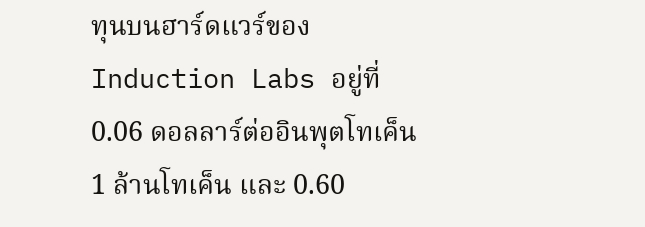ทุนบนฮาร์ดแวร์ของ Induction Labs อยู่ที่ 0.06 ดอลลาร์ต่ออินพุตโทเค็น 1 ล้านโทเค็น และ 0.60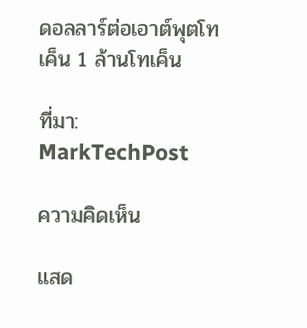ดอลลาร์ต่อเอาต์พุตโทเค็น 1 ล้านโทเค็น

ที่มา: MarkTechPost

ความคิดเห็น

แสด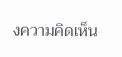งความคิดเห็น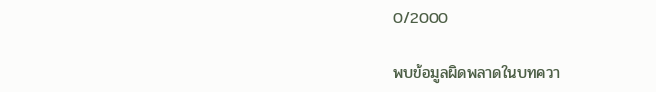0/2000

พบข้อมูลผิดพลาดในบทควา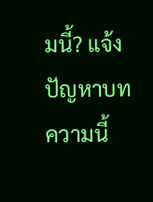มนี้? แจ้งปัญหาบทความนี้